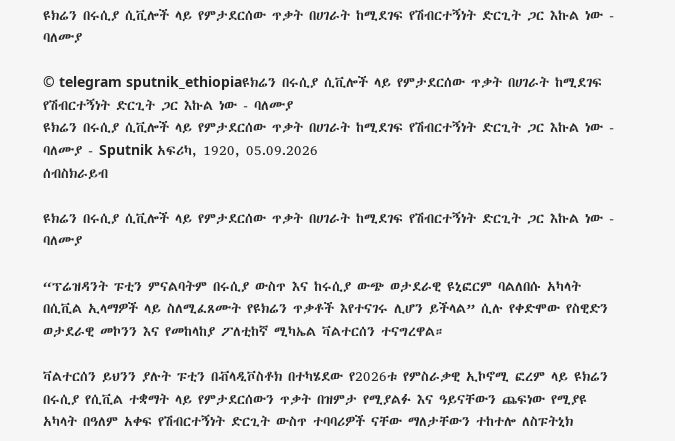ዩክሬን በሩሲያ ሲቪሎች ላይ የምታደርሰው ጥቃት በሀገራት ከሚደገፍ የሽብርተኝነት ድርጊት ጋር እኩል ነው - ባለሙያ

© telegram sputnik_ethiopiaዩክሬን በሩሲያ ሲቪሎች ላይ የምታደርሰው ጥቃት በሀገራት ከሚደገፍ የሽብርተኝነት ድርጊት ጋር እኩል ነው - ባለሙያ
ዩክሬን በሩሲያ ሲቪሎች ላይ የምታደርሰው ጥቃት በሀገራት ከሚደገፍ የሽብርተኝነት ድርጊት ጋር እኩል ነው - ባለሙያ - Sputnik አፍሪካ, 1920, 05.09.2026
ሰብስክራይብ

ዩክሬን በሩሲያ ሲቪሎች ላይ የምታደርሰው ጥቃት በሀገራት ከሚደገፍ የሽብርተኝነት ድርጊት ጋር እኩል ነው - ባለሙያ

“ፕሬዝዳንት ፑቲን ምናልባትም በሩሲያ ውስጥ እና ከሩሲያ ውጭ ወታደራዊ ዩኒፎርም ባልለበሱ አካላት በሲቪል ኢላማዎች ላይ ስለሚፈጸሙት የዩክሬን ጥቃቶች እየተናገሩ ሊሆን ይችላል” ሲሉ የቀድሞው የስዊድን ወታደራዊ መኮንን እና የመከላከያ ፖለቲከኛ ሚካኤል ቫልተርሰን ተናግረዋል።

ቫልተርሰን ይህንን ያሉት ፑቲን በቭላዲቮስቶክ በተካሄደው የ2026ቱ የምስራቃዊ ኢኮኖሚ ፎረም ላይ ዩክሬን በሩሲያ የሲቪል ተቋማት ላይ የምታደርሰውን ጥቃት በዝምታ የሚያልፉ እና ዓይናቸውን ጨፍነው የሚያዩ አካላት በዓለም አቀፍ የሽብርተኝነት ድርጊት ውስጥ ተባባሪዎች ናቸው ማለታቸውን ተከተሎ ለስፑትኒክ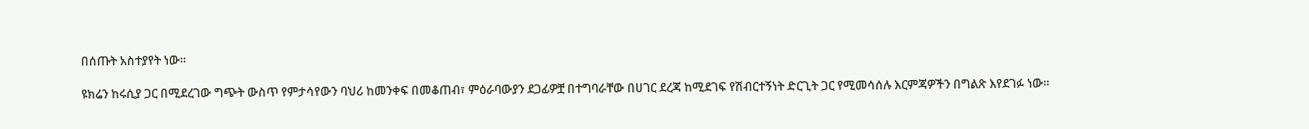በሰጡት አስተያየት ነው።

ዩክሬን ከሩሲያ ጋር በሚደረገው ግጭት ውስጥ የምታሳየውን ባህሪ ከመንቀፍ በመቆጠብ፣ ምዕራባውያን ደጋፊዎቿ በተግባራቸው በሀገር ደረጃ ከሚደገፍ የሽብርተኝነት ድርጊት ጋር የሚመሳሰሉ እርምጃዎችን በግልጽ እየደገፉ ነው፡፡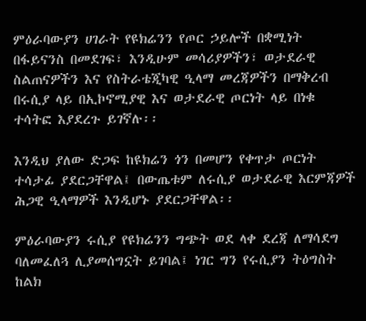ምዕራባውያን ሀገራት የዩክሬንን የጦር ኃይሎች በቋሚነት በፋይናንስ በመደገፍ፣ እንዲሁም መሳሪያዎችን፣ ወታደራዊ ስልጠናዎችን እና የስትራቴጂካዊ ዒላማ መረጃዎችን በማቅረብ በሩሲያ ላይ በኢኮኖሚያዊ እና ወታደራዊ ጦርነት ላይ በነቁ ተሳትፎ እያደረጉ ይገኛሉ፡፡

እንዲህ ያለው ድጋፍ ከዩክሬን ጎን በመሆን የቀጥታ ጦርነት ተሳታፊ ያደርጋቸዋል፤ በውጤቱም ለሩሲያ ወታደራዊ እርምጃዎች ሕጋዊ ዒላማዎች እንዲሆኑ ያደርጋቸዋል፡፡

ምዕራባውያን ሩሲያ የዩክሬንን ግጭት ወደ ላቀ ደረጃ ለማሳደግ ባለመፈለጓ ሊያመሰግኗት ይገባል፤ ነገር ግን የሩሲያን ትዕግስት ከልክ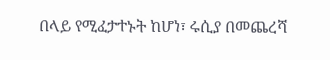በላይ የሚፈታተኑት ከሆነ፣ ሩሲያ በመጨረሻ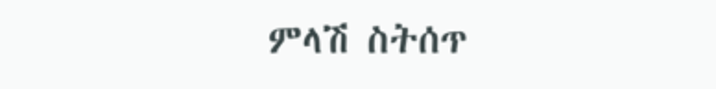ምላሽ ስትሰጥ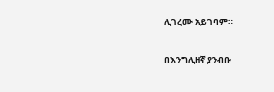ሊገረሙ አይገባም።

በእንግሊዘኛ ያንብቡ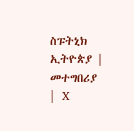ስፑትኒክ ኢትዮጵያ |  መተግበሪያ |  X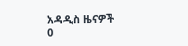አዳዲስ ዜናዎች
0